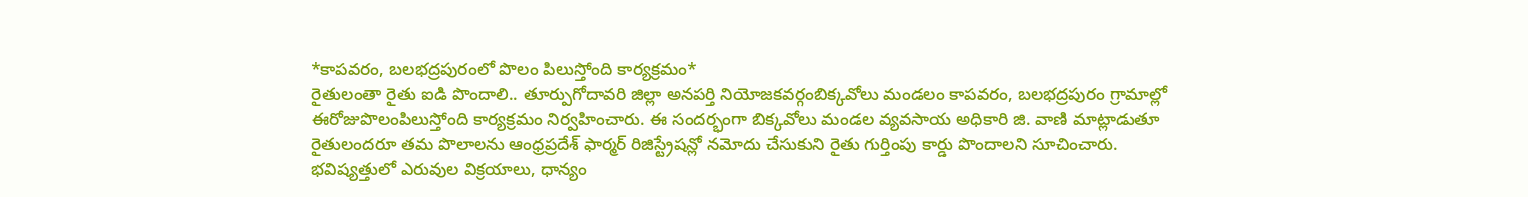*కాపవరం, బలభద్రపురంలో పొలం పిలుస్తోంది కార్యక్రమం*
రైతులంతా రైతు ఐడి పొందాలి.. తూర్పుగోదావరి జిల్లా అనపర్తి నియోజకవర్గంబిక్కవోలు మండలం కాపవరం, బలభద్రపురం గ్రామాల్లో ఈరోజుపొలంపిలుస్తోంది కార్యక్రమం నిర్వహించారు. ఈ సందర్భంగా బిక్కవోలు మండల వ్యవసాయ అధికారి జి. వాణి మాట్లాడుతూ రైతులందరూ తమ పొలాలను ఆంధ్రప్రదేశ్ ఫార్మర్ రిజిస్ట్రేషన్లో నమోదు చేసుకుని రైతు గుర్తింపు కార్డు పొందాలని సూచించారు. భవిష్యత్తులో ఎరువుల విక్రయాలు, ధాన్యం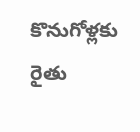కొనుగోళ్లకు రైతు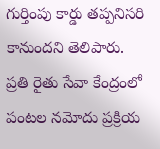గుర్తింపు కార్డు తప్పనిసరి కానుందని తెలిపారు. ప్రతి రైతు సేవా కేంద్రంలో పంటల నమోదు ప్రక్రియ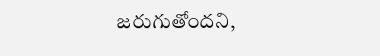జరుగుతోందని,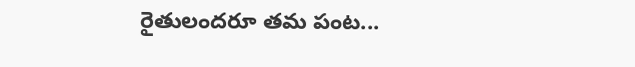రైతులందరూ తమ పంట...